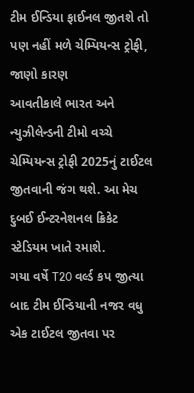ટીમ ઈન્ડિયા ફાઈનલ જીતશે તો પણ નહીં મળે ચેમ્પિયન્સ ટ્રોફી, જાણો કારણ
આવતીકાલે ભારત અને ન્યુઝીલેન્ડની ટીમો વચ્ચે ચેમ્પિયન્સ ટ્રોફી 2025નું ટાઈટલ જીતવાની જંગ થશે. આ મેચ દુબઈ ઈન્ટરનેશનલ ક્રિકેટ સ્ટેડિયમ ખાતે રમાશે.
ગયા વર્ષે T20 વર્લ્ડ કપ જીત્યા બાદ ટીમ ઈન્ડિયાની નજર વધુ એક ટાઈટલ જીતવા પર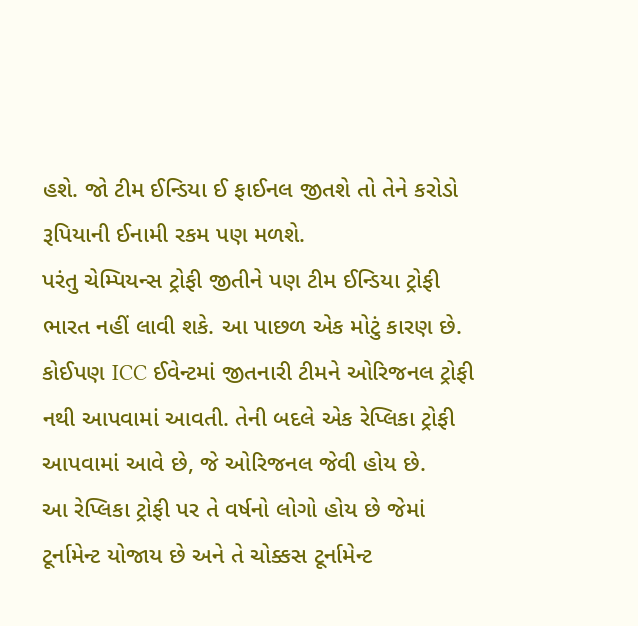હશે. જો ટીમ ઈન્ડિયા ઈ ફાઈનલ જીતશે તો તેને કરોડો રૂપિયાની ઈનામી રકમ પણ મળશે.
પરંતુ ચેમ્પિયન્સ ટ્રોફી જીતીને પણ ટીમ ઈન્ડિયા ટ્રોફી ભારત નહીં લાવી શકે. આ પાછળ એક મોટું કારણ છે.
કોઈપણ ICC ઈવેન્ટમાં જીતનારી ટીમને ઓરિજનલ ટ્રોફી નથી આપવામાં આવતી. તેની બદલે એક રેપ્લિકા ટ્રોફી આપવામાં આવે છે, જે ઓરિજનલ જેવી હોય છે.
આ રેપ્લિકા ટ્રોફી પર તે વર્ષનો લોગો હોય છે જેમાં ટૂર્નામેન્ટ યોજાય છે અને તે ચોક્કસ ટૂર્નામેન્ટ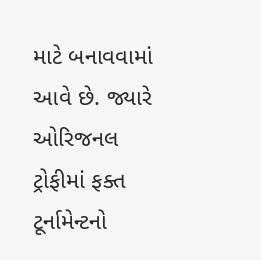માટે બનાવવામાં આવે છે. જ્યારે ઓરિજનલ ટ્રોફીમાં ફક્ત ટૂર્નામેન્ટનો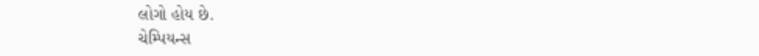લોગો હોય છે.
ચેમ્પિયન્સ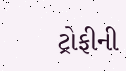ટ્રોફીની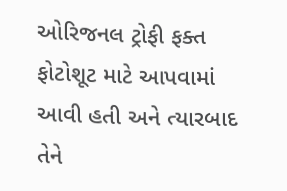ઓરિજનલ ટ્રોફી ફક્ત ફોટોશૂટ માટે આપવામાં આવી હતી અને ત્યારબાદ તેને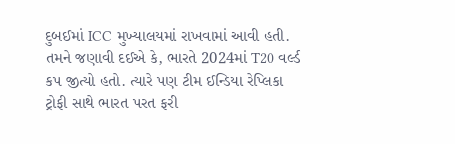દુબઈમાં ICC મુખ્યાલયમાં રાખવામાં આવી હતી.
તમને જણાવી દઈએ કે, ભારતે 2024માં T20 વર્લ્ડ કપ જીત્યો હતો. ત્યારે પણ ટીમ ઈન્ડિયા રેપ્લિકા ટ્રોફી સાથે ભારત પરત ફરી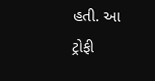હતી. આ ટ્રોફી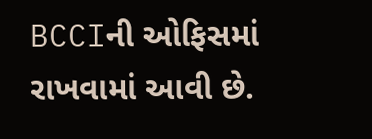BCCIની ઓફિસમાં રાખવામાં આવી છે.